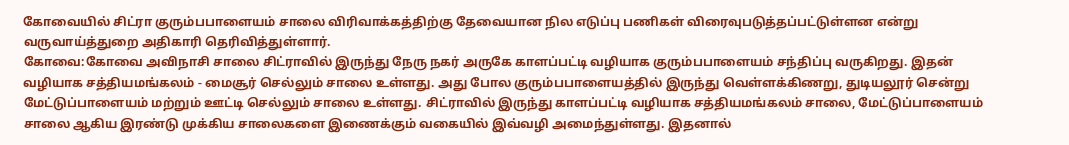கோவையில் சிட்ரா குரும்பபாளையம் சாலை விரிவாக்கத்திற்கு தேவையான நில எடுப்பு பணிகள் விரைவுபடுத்தப்பட்டுள்ளன என்று வருவாய்த்துறை அதிகாரி தெரிவித்துள்ளார்.
கோவை:கோவை அவிநாசி சாலை சிட்ராவில் இருந்து நேரு நகர் அருகே காளப்பட்டி வழியாக குரும்பபாளையம் சந்திப்பு வருகிறது. இதன் வழியாக சத்தியமங்கலம் - மைசூர் செல்லும் சாலை உள்ளது. அது போல குரும்பபாளையத்தில் இருந்து வெள்ளக்கிணறு, துடியலூர் சென்று மேட்டுப்பாளையம் மற்றும் ஊட்டி செல்லும் சாலை உள்ளது. சிட்ராவில் இருந்து காளப்பட்டி வழியாக சத்தியமங்கலம் சாலை, மேட்டுப்பாளையம் சாலை ஆகிய இரண்டு முக்கிய சாலைகளை இணைக்கும் வகையில் இவ்வழி அமைந்துள்ளது. இதனால்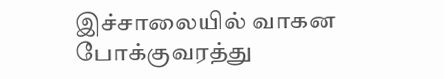இச்சாலையில் வாகன போக்குவரத்து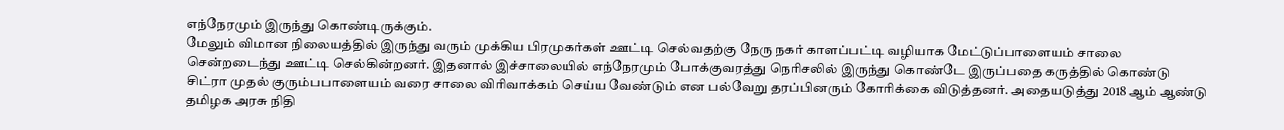எந்நேரமும் இருந்து கொண்டிருக்கும்.
மேலும் விமான நிலையத்தில் இருந்து வரும் முக்கிய பிரமுகர்கள் ஊட்டி செல்வதற்கு நேரு நகர் காளப்பட்டி வழியாக மேட்டுப்பாளையம் சாலை சென்றடைந்து ஊட்டி செல்கின்றனர். இதனால் இச்சாலையில் எந்நேரமும் போக்குவரத்து நெரிசலில் இருந்து கொண்டே இருப்பதை கருத்தில் கொண்டு சிட்ரா முதல் குரும்பபாளையம் வரை சாலை விரிவாக்கம் செய்ய வேண்டும் என பல்வேறு தரப்பினரும் கோரிக்கை விடுத்தனர். அதையடுத்து 2018 ஆம் ஆண்டு தமிழக அரசு நிதி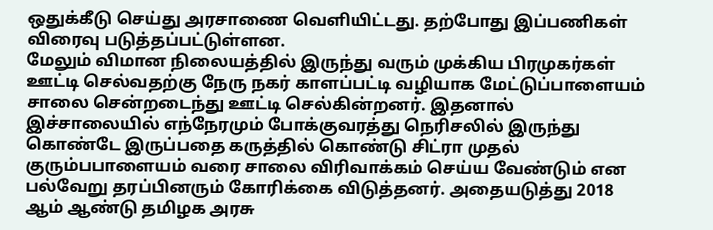ஒதுக்கீடு செய்து அரசாணை வெளியிட்டது. தற்போது இப்பணிகள் விரைவு படுத்தப்பட்டுள்ளன.
மேலும் விமான நிலையத்தில் இருந்து வரும் முக்கிய பிரமுகர்கள் ஊட்டி செல்வதற்கு நேரு நகர் காளப்பட்டி வழியாக மேட்டுப்பாளையம் சாலை சென்றடைந்து ஊட்டி செல்கின்றனர். இதனால் இச்சாலையில் எந்நேரமும் போக்குவரத்து நெரிசலில் இருந்து கொண்டே இருப்பதை கருத்தில் கொண்டு சிட்ரா முதல் குரும்பபாளையம் வரை சாலை விரிவாக்கம் செய்ய வேண்டும் என பல்வேறு தரப்பினரும் கோரிக்கை விடுத்தனர். அதையடுத்து 2018 ஆம் ஆண்டு தமிழக அரசு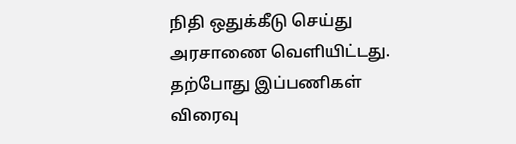நிதி ஒதுக்கீடு செய்து அரசாணை வெளியிட்டது. தற்போது இப்பணிகள் விரைவு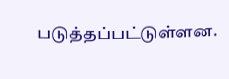படுத்தப்பட்டுள்ளன.